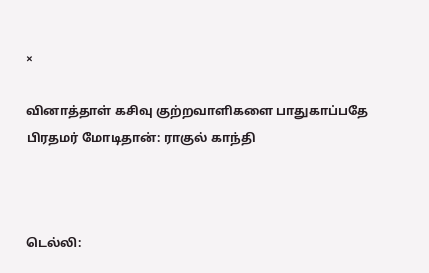×

வினாத்தாள் கசிவு குற்றவாளிகளை பாதுகாப்பதே பிரதமர் மோடிதான்: ராகுல் காந்தி



டெல்லி: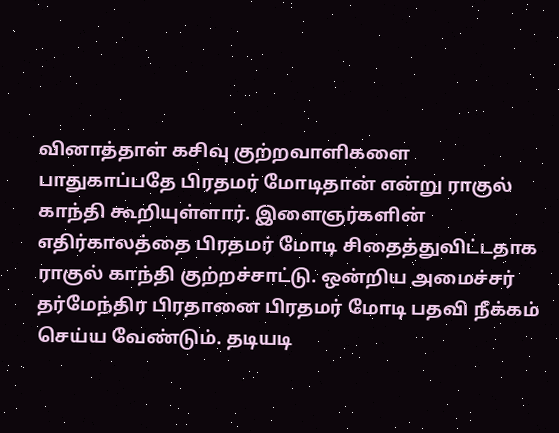வினாத்தாள் கசிவு குற்றவாளிகளை பாதுகாப்பதே பிரதமர் மோடிதான் என்று ராகுல் காந்தி கூறியுள்ளார். இளைஞர்களின் எதிர்காலத்தை பிரதமர் மோடி சிதைத்துவிட்டதாக ராகுல் காந்தி குற்றச்சாட்டு. ஒன்றிய அமைச்சர் தர்மேந்திர பிரதானை பிரதமர் மோடி பதவி நீக்கம் செய்ய வேண்டும். தடியடி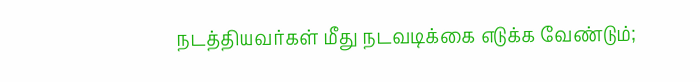நடத்தியவர்கள் மீது நடவடிக்கை எடுக்க வேண்டும்;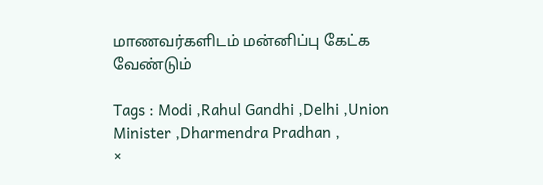மாணவர்களிடம் மன்னிப்பு கேட்க வேண்டும்

Tags : Modi ,Rahul Gandhi ,Delhi ,Union Minister ,Dharmendra Pradhan ,
×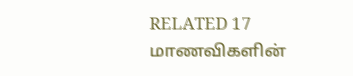RELATED 17 மாணவிகளின்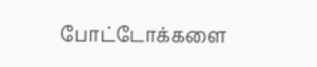போட்டோக்களை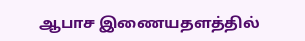ஆபாச இணையதளத்தில்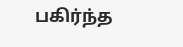பகிர்ந்த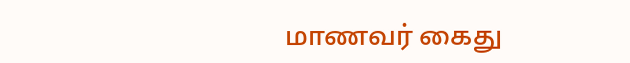மாணவர் கைது